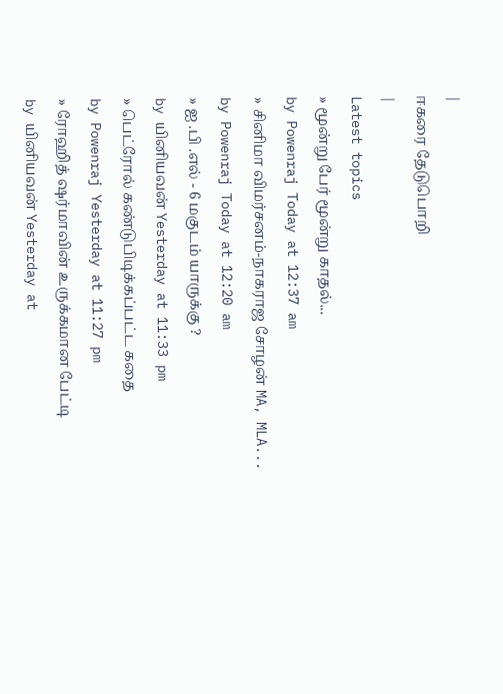|
ஈகரை தேடுபொறி
|
Latest topics
» மூன்று பேர் மூன்று காதல்...
by Powenraj Today at 12:37 am
» சினிமா விமர்சனம்-நாகராஜ சோழன் MA, MLA...
by Powenraj Today at 12:20 am
» ஐ .பி .எல் - 6 மகுடம் யாருக்கு ?
by யினியவன் Yesterday at 11:33 pm
» பெட்ரோல் கண்டுபிடிக்கப்பட்ட கதை
by Powenraj Yesterday at 11:27 pm
» ரோஹித் ஷர்மாவின் உருக்கமான பேட்டி
by யினியவன் Yesterday at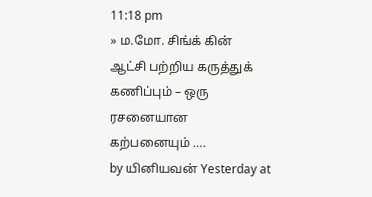11:18 pm
» ம.மோ. சிங்க் கின் ஆட்சி பற்றிய கருத்துக் கணிப்பும் – ஒரு ரசனையான கற்பனையும் ….
by யினியவன் Yesterday at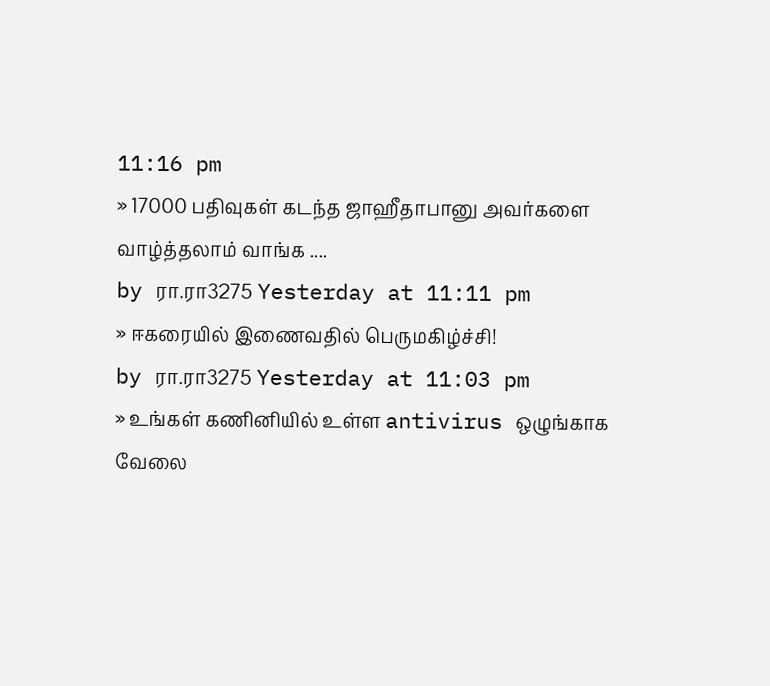11:16 pm
» 17000 பதிவுகள் கடந்த ஜாஹீதாபானு அவர்களை வாழ்த்தலாம் வாங்க ....
by ரா.ரா3275 Yesterday at 11:11 pm
» ஈகரையில் இணைவதில் பெருமகிழ்ச்சி!
by ரா.ரா3275 Yesterday at 11:03 pm
» உங்கள் கணினியில் உள்ள antivirus ஒழுங்காக வேலை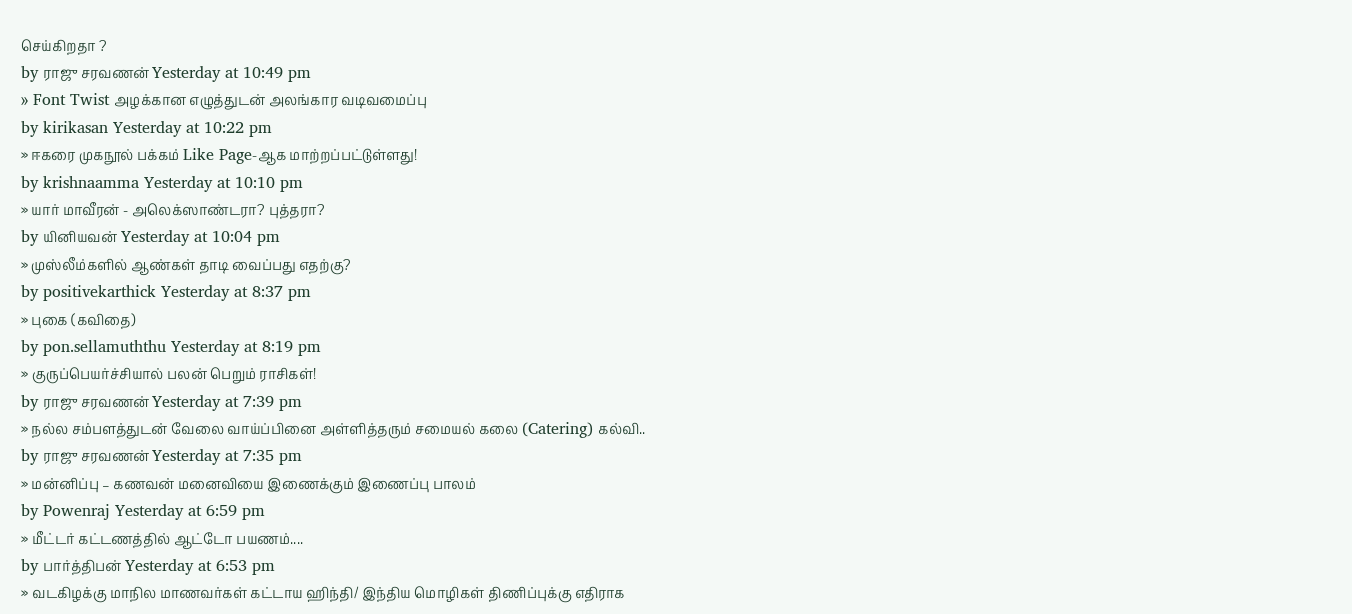செய்கிறதா ?
by ராஜு சரவணன் Yesterday at 10:49 pm
» Font Twist அழக்கான எழுத்துடன் அலங்கார வடிவமைப்பு
by kirikasan Yesterday at 10:22 pm
» ஈகரை முகநூல் பக்கம் Like Page-ஆக மாற்றப்பட்டுள்ளது!
by krishnaamma Yesterday at 10:10 pm
» யார் மாவீரன் - அலெக்ஸாண்டரா? புத்தரா?
by யினியவன் Yesterday at 10:04 pm
» முஸ்லீம்களில் ஆண்கள் தாடி வைப்பது எதற்கு?
by positivekarthick Yesterday at 8:37 pm
» புகை (கவிதை)
by pon.sellamuththu Yesterday at 8:19 pm
» குருப்பெயர்ச்சியால் பலன் பெறும் ராசிகள்!
by ராஜு சரவணன் Yesterday at 7:39 pm
» நல்ல சம்பளத்துடன் வேலை வாய்ப்பினை அள்ளித்தரும் சமையல் கலை (Catering) கல்வி..
by ராஜு சரவணன் Yesterday at 7:35 pm
» மன்னிப்பு – கணவன் மனைவியை இணைக்கும் இணைப்பு பாலம்
by Powenraj Yesterday at 6:59 pm
» மீட்டர் கட்டணத்தில் ஆட்டோ பயணம்....
by பார்த்திபன் Yesterday at 6:53 pm
» வடகிழக்கு மாநில மாணவர்கள் கட்டாய ஹிந்தி/ இந்திய மொழிகள் திணிப்புக்கு எதிராக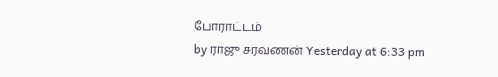போராட்டம்
by ராஜு சரவணன் Yesterday at 6:33 pm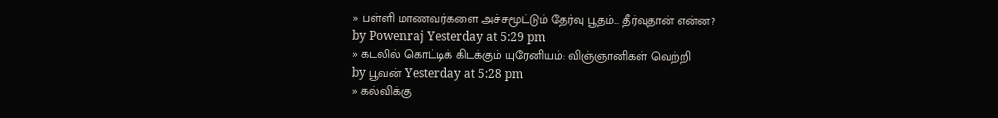» பள்ளி மாணவர்களை அச்சமூட்டும் தேர்வு பூதம்... தீர்வுதான் என்ன?
by Powenraj Yesterday at 5:29 pm
» கடலில் கொட்டிக் கிடக்கும் யுரேனியம்: விஞ்ஞானிகள் வெற்றி
by பூவன் Yesterday at 5:28 pm
» கல்விக்கு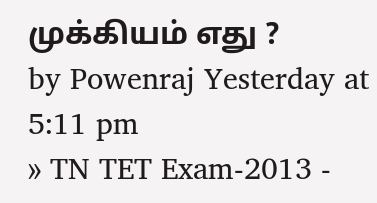முக்கியம் எது ?
by Powenraj Yesterday at 5:11 pm
» TN TET Exam-2013 -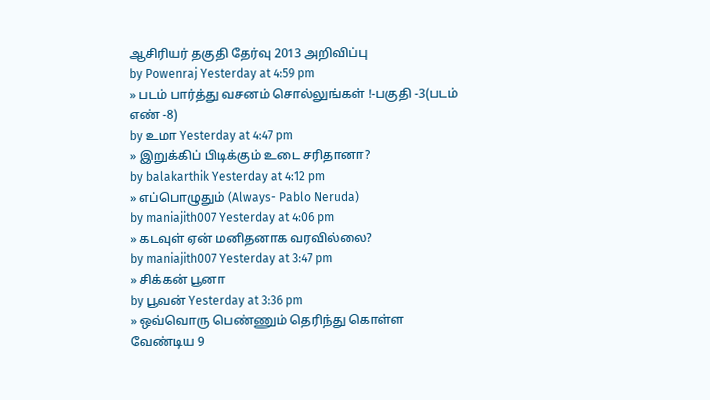ஆசிரியர் தகுதி தேர்வு 2013 அறிவிப்பு
by Powenraj Yesterday at 4:59 pm
» படம் பார்த்து வசனம் சொல்லுங்கள் !-பகுதி -3(படம் எண் -8)
by உமா Yesterday at 4:47 pm
» இறுக்கிப் பிடிக்கும் உடை சரிதானா?
by balakarthik Yesterday at 4:12 pm
» எப்பொழுதும் (Always- Pablo Neruda)
by maniajith007 Yesterday at 4:06 pm
» கடவுள் ஏன் மனிதனாக வரவில்லை?
by maniajith007 Yesterday at 3:47 pm
» சிக்கன் பூனா
by பூவன் Yesterday at 3:36 pm
» ஒவ்வொரு பெண்ணும் தெரிந்து கொள்ள வேண்டிய 9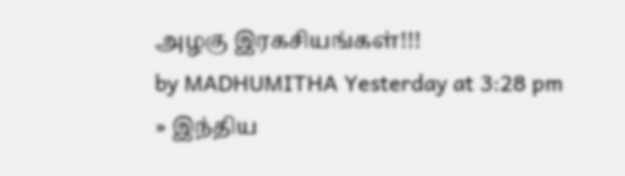அழகு இரகசியங்கள்!!!
by MADHUMITHA Yesterday at 3:28 pm
» இந்திய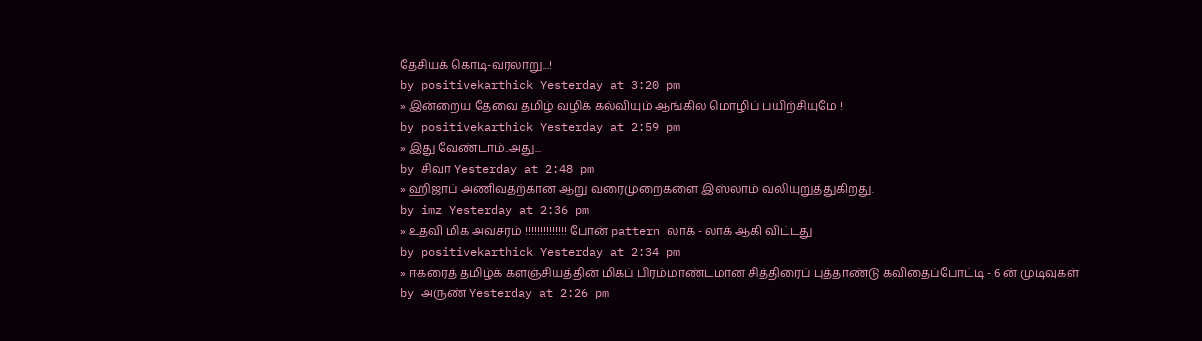தேசியக் கொடி-வரலாறு...!
by positivekarthick Yesterday at 3:20 pm
» இன்றைய தேவை தமிழ் வழிக் கல்வியும் ஆங்கில மொழிப் பயிற்சியுமே !
by positivekarthick Yesterday at 2:59 pm
» இது வேண்டாம்..அது...
by சிவா Yesterday at 2:48 pm
» ஹிஜாப் அணிவதற்கான ஆறு வரைமுறைகளை இஸ்லாம் வலியுறுத்துகிறது.
by imz Yesterday at 2:36 pm
» உதவி மிக அவசரம் !!!!!!!!!!!!!! போன் pattern லாக் - லாக் ஆகி விட்டது
by positivekarthick Yesterday at 2:34 pm
» ஈகரைத் தமிழ்க் களஞ்சியத்தின் மிகப் பிரம்மாண்டமான சித்திரைப் புத்தாண்டு கவிதைப்போட்டி - 6 ன் முடிவுகள்
by அருண் Yesterday at 2:26 pm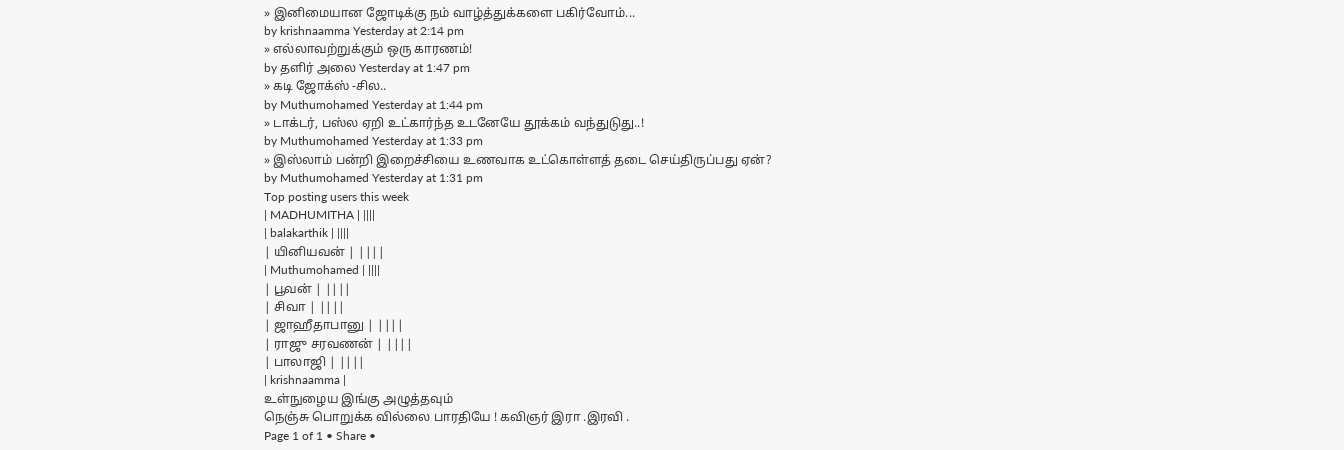» இனிமையான ஜோடிக்கு நம் வாழ்த்துக்களை பகிர்வோம்...
by krishnaamma Yesterday at 2:14 pm
» எல்லாவற்றுக்கும் ஒரு காரணம்!
by தளிர் அலை Yesterday at 1:47 pm
» கடி ஜோக்ஸ் -சில..
by Muthumohamed Yesterday at 1:44 pm
» டாக்டர், பஸ்ல ஏறி உட்கார்ந்த உடனேயே தூக்கம் வந்துடுது..!
by Muthumohamed Yesterday at 1:33 pm
» இஸ்லாம் பன்றி இறைச்சியை உணவாக உட்கொள்ளத் தடை செய்திருப்பது ஏன்?
by Muthumohamed Yesterday at 1:31 pm
Top posting users this week
| MADHUMITHA | ||||
| balakarthik | ||||
| யினியவன் | ||||
| Muthumohamed | ||||
| பூவன் | ||||
| சிவா | ||||
| ஜாஹீதாபானு | ||||
| ராஜு சரவணன் | ||||
| பாலாஜி | ||||
| krishnaamma |
உள்நுழைய இங்கு அழுத்தவும்
நெஞ்சு பொறுக்க வில்லை பாரதியே ! கவிஞர் இரா .இரவி .
Page 1 of 1 • Share •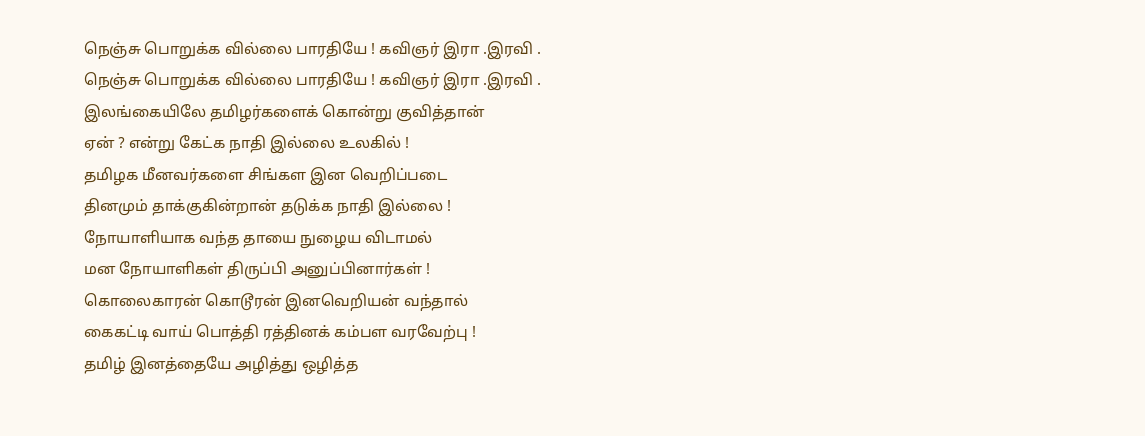நெஞ்சு பொறுக்க வில்லை பாரதியே ! கவிஞர் இரா .இரவி .
நெஞ்சு பொறுக்க வில்லை பாரதியே ! கவிஞர் இரா .இரவி .
இலங்கையிலே தமிழர்களைக் கொன்று குவித்தான்
ஏன் ? என்று கேட்க நாதி இல்லை உலகில் !
தமிழக மீனவர்களை சிங்கள இன வெறிப்படை
தினமும் தாக்குகின்றான் தடுக்க நாதி இல்லை !
நோயாளியாக வந்த தாயை நுழைய விடாமல்
மன நோயாளிகள் திருப்பி அனுப்பினார்கள் !
கொலைகாரன் கொடூரன் இனவெறியன் வந்தால்
கைகட்டி வாய் பொத்தி ரத்தினக் கம்பள வரவேற்பு !
தமிழ் இனத்தையே அழித்து ஒழித்த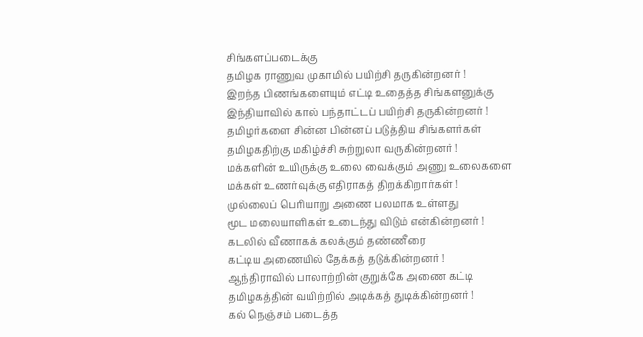சிங்களப்படைக்கு
தமிழக ராணுவ முகாமில் பயிற்சி தருகின்றனர் !
இறந்த பிணங்களையும் எட்டி உதைத்த சிங்களனுக்கு
இந்தியாவில் கால் பந்தாட்டப் பயிற்சி தருகின்றனர் !
தமிழர்களை சின்ன பின்னப் படுத்திய சிங்களர்கள்
தமிழகதிற்கு மகிழ்ச்சி சுற்றுலா வருகின்றனர் !
மக்களின் உயிருக்கு உலை வைக்கும் அணு உலைகளை
மக்கள் உணர்வுக்கு எதிராகத் திறக்கிறார்கள் !
முல்லைப் பெரியாறு அணை பலமாக உள்ளது
மூட மலையாளிகள் உடைந்து விடும் என்கின்றனர் !
கடலில் வீணாகக் கலக்கும் தண்ணீரை
கட்டிய அணையில் தேக்கத் தடுக்கின்றனர் !
ஆந்திராவில் பாலாற்றின் குறுக்கே அணை கட்டி
தமிழகத்தின் வயிற்றில் அடிக்கத் துடிக்கின்றனர் !
கல் நெஞ்சம் படைத்த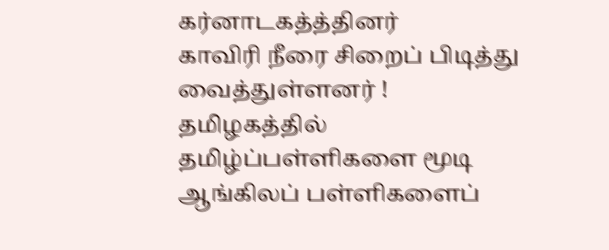கர்னாடகத்த்தினர்
காவிரி நீரை சிறைப் பிடித்து வைத்துள்ளனர் !
தமிழகத்தில் தமிழ்ப்பள்ளிகளை மூடி
ஆங்கிலப் பள்ளிகளைப்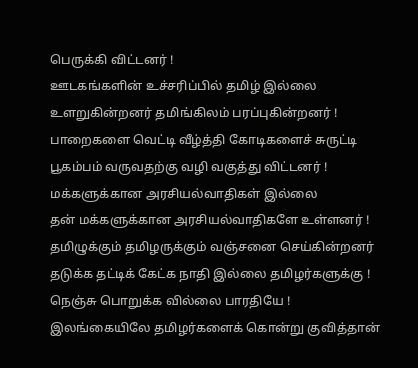பெருக்கி விட்டனர் !
ஊடகங்களின் உச்சரிப்பில் தமிழ் இல்லை
உளறுகின்றனர் தமிங்கிலம் பரப்புகின்றனர் !
பாறைகளை வெட்டி வீழ்த்தி கோடிகளைச் சுருட்டி
பூகம்பம் வருவதற்கு வழி வகுத்து விட்டனர் !
மக்களுக்கான அரசியல்வாதிகள் இல்லை
தன் மக்களுக்கான அரசியல்வாதிகளே உள்ளனர் !
தமிழுக்கும் தமிழருக்கும் வஞ்சனை செய்கின்றனர்
தடுக்க தட்டிக் கேட்க நாதி இல்லை தமிழர்களுக்கு !
நெஞ்சு பொறுக்க வில்லை பாரதியே !
இலங்கையிலே தமிழர்களைக் கொன்று குவித்தான்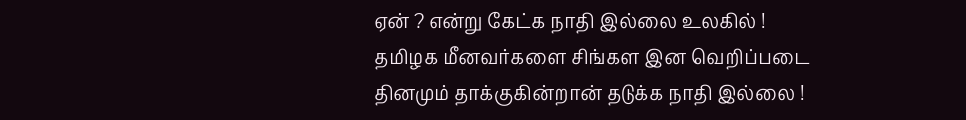ஏன் ? என்று கேட்க நாதி இல்லை உலகில் !
தமிழக மீனவர்களை சிங்கள இன வெறிப்படை
தினமும் தாக்குகின்றான் தடுக்க நாதி இல்லை !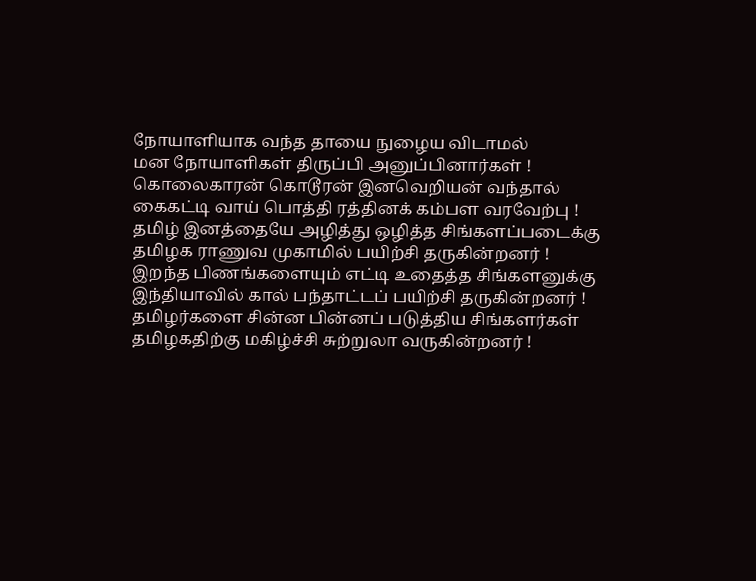நோயாளியாக வந்த தாயை நுழைய விடாமல்
மன நோயாளிகள் திருப்பி அனுப்பினார்கள் !
கொலைகாரன் கொடூரன் இனவெறியன் வந்தால்
கைகட்டி வாய் பொத்தி ரத்தினக் கம்பள வரவேற்பு !
தமிழ் இனத்தையே அழித்து ஒழித்த சிங்களப்படைக்கு
தமிழக ராணுவ முகாமில் பயிற்சி தருகின்றனர் !
இறந்த பிணங்களையும் எட்டி உதைத்த சிங்களனுக்கு
இந்தியாவில் கால் பந்தாட்டப் பயிற்சி தருகின்றனர் !
தமிழர்களை சின்ன பின்னப் படுத்திய சிங்களர்கள்
தமிழகதிற்கு மகிழ்ச்சி சுற்றுலா வருகின்றனர் !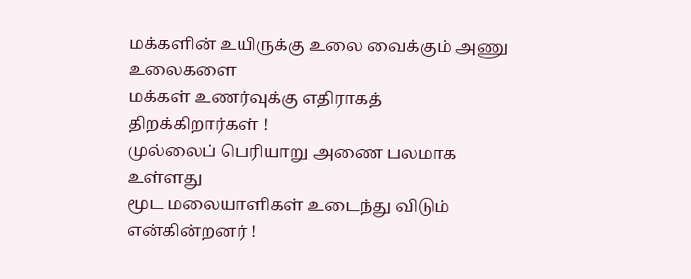மக்களின் உயிருக்கு உலை வைக்கும் அணு உலைகளை
மக்கள் உணர்வுக்கு எதிராகத் திறக்கிறார்கள் !
முல்லைப் பெரியாறு அணை பலமாக உள்ளது
மூட மலையாளிகள் உடைந்து விடும் என்கின்றனர் !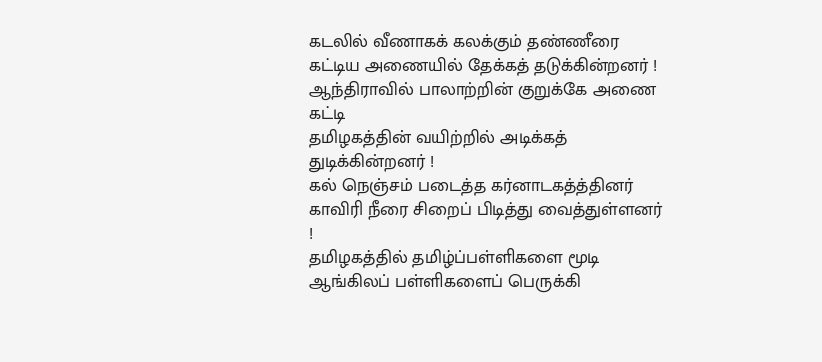கடலில் வீணாகக் கலக்கும் தண்ணீரை
கட்டிய அணையில் தேக்கத் தடுக்கின்றனர் !
ஆந்திராவில் பாலாற்றின் குறுக்கே அணை கட்டி
தமிழகத்தின் வயிற்றில் அடிக்கத் துடிக்கின்றனர் !
கல் நெஞ்சம் படைத்த கர்னாடகத்த்தினர்
காவிரி நீரை சிறைப் பிடித்து வைத்துள்ளனர் !
தமிழகத்தில் தமிழ்ப்பள்ளிகளை மூடி
ஆங்கிலப் பள்ளிகளைப் பெருக்கி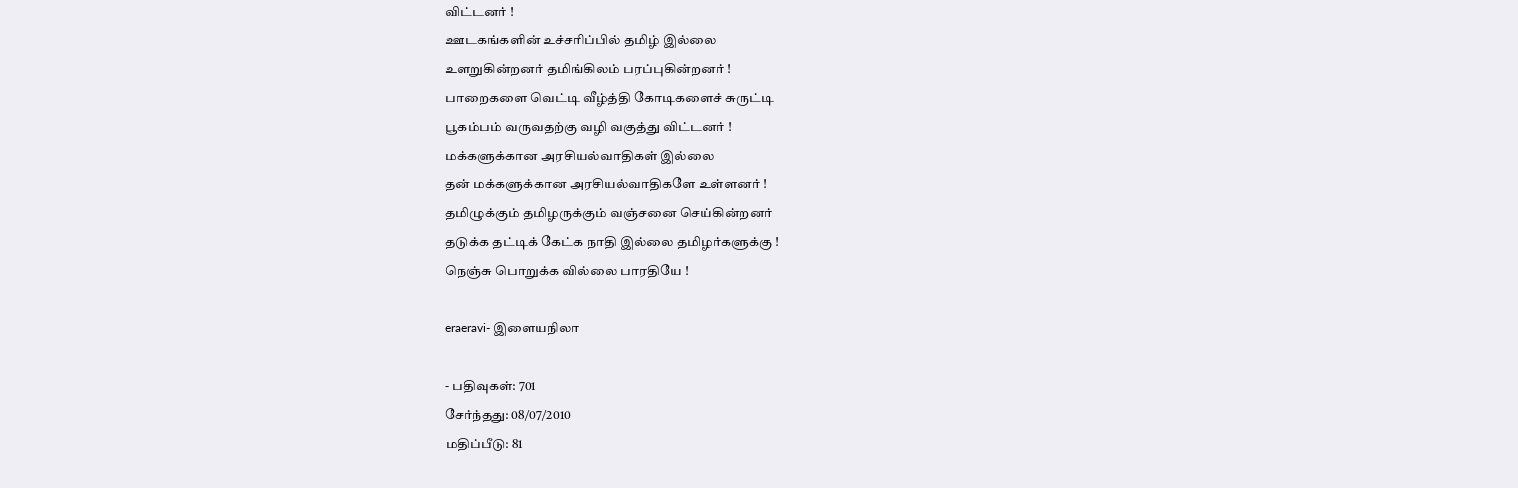விட்டனர் !
ஊடகங்களின் உச்சரிப்பில் தமிழ் இல்லை
உளறுகின்றனர் தமிங்கிலம் பரப்புகின்றனர் !
பாறைகளை வெட்டி வீழ்த்தி கோடிகளைச் சுருட்டி
பூகம்பம் வருவதற்கு வழி வகுத்து விட்டனர் !
மக்களுக்கான அரசியல்வாதிகள் இல்லை
தன் மக்களுக்கான அரசியல்வாதிகளே உள்ளனர் !
தமிழுக்கும் தமிழருக்கும் வஞ்சனை செய்கின்றனர்
தடுக்க தட்டிக் கேட்க நாதி இல்லை தமிழர்களுக்கு !
நெஞ்சு பொறுக்க வில்லை பாரதியே !

eraeravi- இளையநிலா

- பதிவுகள்: 701
சேர்ந்தது: 08/07/2010
மதிப்பீடு: 81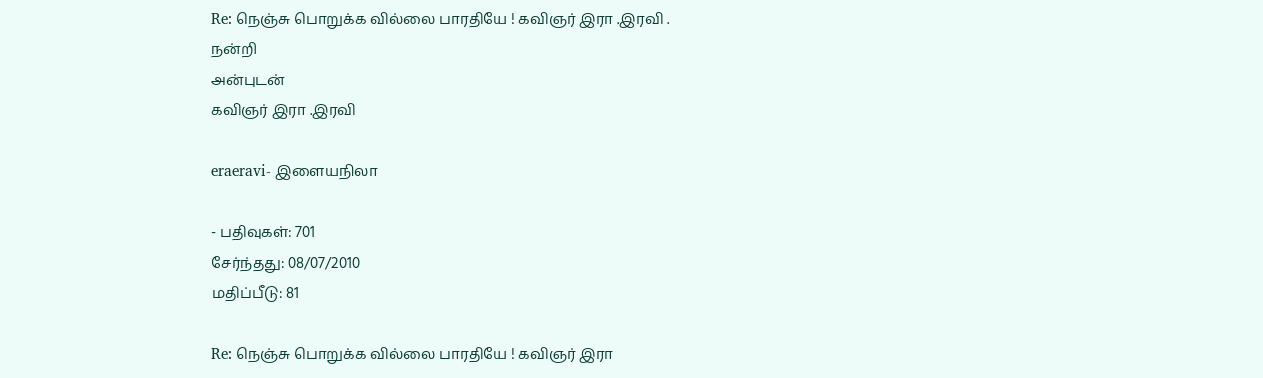Re: நெஞ்சு பொறுக்க வில்லை பாரதியே ! கவிஞர் இரா .இரவி .
நன்றி
அன்புடன்
கவிஞர் இரா .இரவி

eraeravi- இளையநிலா

- பதிவுகள்: 701
சேர்ந்தது: 08/07/2010
மதிப்பீடு: 81

Re: நெஞ்சு பொறுக்க வில்லை பாரதியே ! கவிஞர் இரா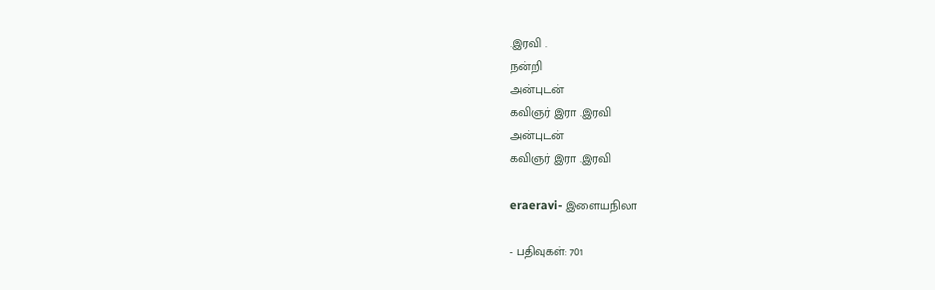.இரவி .
நன்றி
அன்புடன்
கவிஞர் இரா .இரவி
அன்புடன்
கவிஞர் இரா .இரவி

eraeravi- இளையநிலா

- பதிவுகள்: 701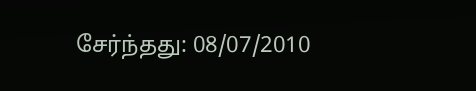சேர்ந்தது: 08/07/2010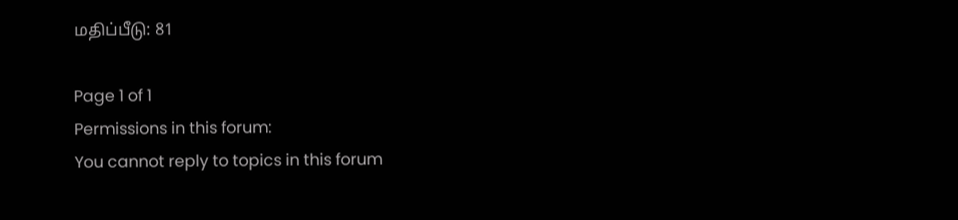மதிப்பீடு: 81

Page 1 of 1
Permissions in this forum:
You cannot reply to topics in this forum